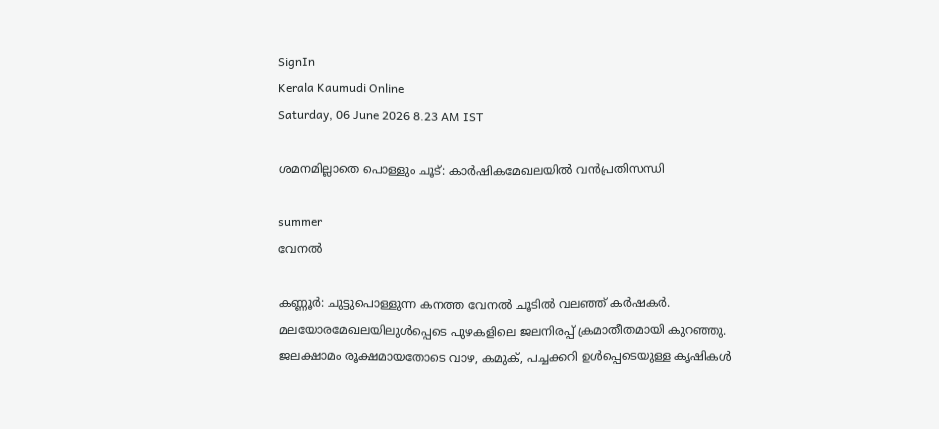SignIn
Kerala Kaumudi Online
Saturday, 06 June 2026 8.23 AM IST

ശമനമില്ലാതെ പൊള്ളും ചൂട്: കാർഷികമേഖലയിൽ വൻപ്രതിസന്ധി

summer
വേനൽ

കണ്ണൂർ: ചുട്ടുപൊള്ളുന്ന കനത്ത വേനൽ ചൂടിൽ വലഞ്ഞ് കർഷകർ. മലയോരമേഖലയിലുൾപ്പെടെ പുഴകളിലെ ജലനിരപ്പ് ക്രമാതീതമായി കുറഞ്ഞു. ജലക്ഷാമം രൂക്ഷമായതോടെ വാഴ, കമുക്, പച്ചക്കറി ഉൾപ്പെടെയുള്ള കൃഷികൾ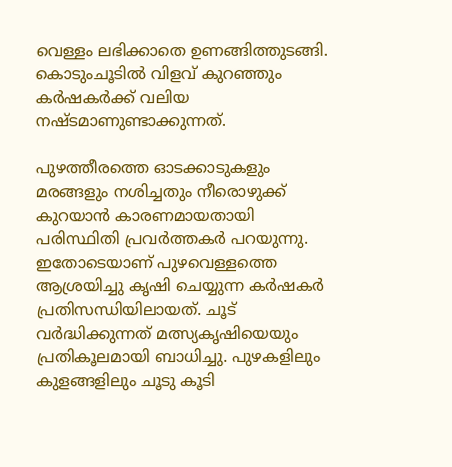വെള്ളം ലഭിക്കാതെ ഉണങ്ങിത്തുടങ്ങി. കൊടുംചൂടിൽ വിളവ് കുറഞ്ഞും കർഷകർക്ക് വലിയ നഷ്ടമാണുണ്ടാക്കുന്നത്.

പുഴത്തീരത്തെ ഓടക്കാടുകളും മരങ്ങളും നശിച്ചതും നീരൊഴുക്ക് കുറയാൻ കാരണമായതായി പരിസ്ഥിതി പ്രവർത്തകർ പറയുന്നു. ഇതോടെയാണ് പുഴവെള്ളത്തെ ആശ്രയിച്ചു കൃഷി ചെയ്യുന്ന കർഷകർ പ്രതിസന്ധിയിലായത്. ചൂട് വർദ്ധിക്കുന്നത് മത്സ്യകൃഷിയെയും പ്രതികൂലമായി ബാധിച്ചു. പുഴകളിലും കുളങ്ങളിലും ചൂടു കൂടി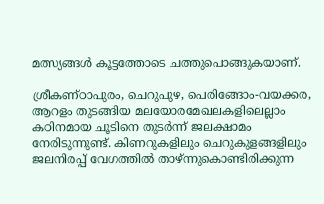മത്സ്യങ്ങൾ കൂട്ടത്തോടെ ചത്തുപൊങ്ങുകയാണ്.

ശ്രീകണ്ഠാപുരം, ചെറുപുഴ, പെരിങ്ങോം-വയക്കര, ആറളം തുടങ്ങിയ മലയോരമേഖലകളിലെല്ലാം കഠിനമായ ചൂടിനെ തുടർന്ന് ജലക്ഷാമം നേരിടുന്നുണ്ട്. കിണറുകളിലും ചെറുകുളങ്ങളിലും ജലനിരപ്പ് വേഗത്തിൽ താഴ്ന്നുകൊണ്ടിരിക്കുന്ന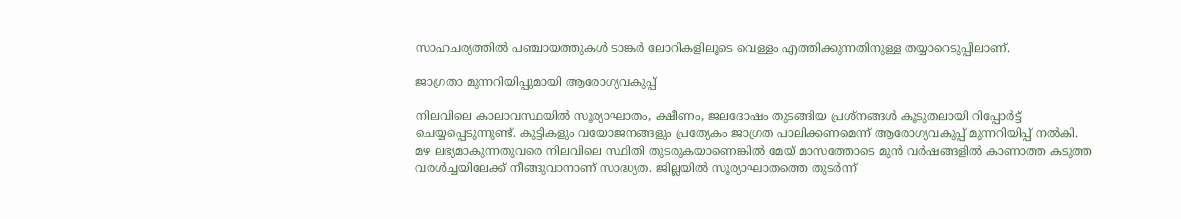സാഹചര്യത്തിൽ പഞ്ചായത്തുകൾ ടാങ്കർ ലോറികളിലൂടെ വെള്ളം എത്തിക്കുന്നതിനുള്ള തയ്യാറെടുപ്പിലാണ്.

ജാഗ്രതാ മുന്നറിയിപ്പുമായി ആരോഗ്യവകുപ്പ്

നിലവിലെ കാലാവസ്ഥയിൽ സൂര്യാഘാതം, ക്ഷീണം, ജലദോഷം തുടങ്ങിയ പ്രശ്‌നങ്ങൾ കൂടുതലായി റിപ്പോർട്ട് ചെയ്യപ്പെടുന്നുണ്ട്. കുട്ടികളും വയോജനങ്ങളും പ്രത്യേകം ജാഗ്രത പാലിക്കണമെന്ന് ആരോഗ്യവകുപ്പ് മുന്നറിയിപ്പ് നൽകി. മഴ ലഭ്യമാകുന്നതുവരെ നിലവിലെ സ്ഥിതി തുടരുകയാണെങ്കിൽ മേയ് മാസത്തോടെ മുൻ വർഷങ്ങളിൽ കാണാത്ത കടുത്ത വരൾച്ചയിലേക്ക് നീങ്ങുവാനാണ് സാദ്ധ്യത. ജില്ലയിൽ സൂര്യാഘാതത്തെ തുടർന്ന്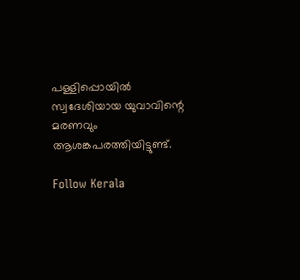പള്ളിപ്പൊയിൽ സ്വദേശിയായ യുവാവിന്റെ മരണവും ആശങ്കപരത്തിയിട്ടുണ്ട്.

Follow Kerala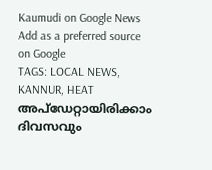Kaumudi on Google News Add as a preferred source on Google
TAGS: LOCAL NEWS, KANNUR, HEAT
അപ്ഡേറ്റായിരിക്കാം ദിവസവും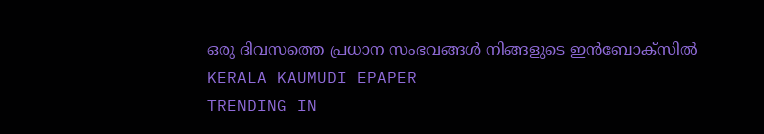ഒരു ദിവസത്തെ പ്രധാന സംഭവങ്ങൾ നിങ്ങളുടെ ഇൻബോക്സിൽ
KERALA KAUMUDI EPAPER
TRENDING IN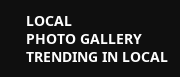LOCAL
PHOTO GALLERY
TRENDING IN LOCAL